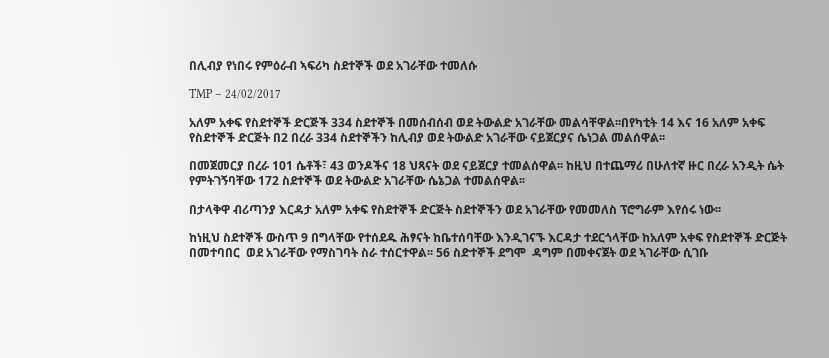በሊብያ የነበሩ የምዕራብ ኣፍሪካ ስደተኞች ወደ አገራቸው ተመለሱ

TMP – 24/02/2017

አለም አቀፍ የስደተኞች ድርጅች 334 ስደተኞች በመሰብሰብ ወደ ትውልድ አገራቸው መልሳቸዋል፡፡በየካቲት 14 እና 16 አለም አቀፍ የስደተኞች ድርጅት በ2 በረራ 334 ስደተኞችን ከሊብያ ወደ ትውልድ አገራቸው ናይጀርያና ሴነጋል መልሰዋል፡፡

በመጀመርያ በረራ 101 ሴቶች፣ 43 ወንዶችና 18 ህጻናት ወደ ናይጀርያ ተመልሰዋል፡፡ ከዚህ በተጨማሪ በሁለተኛ ዙር በረራ አንዲት ሴት የምትገኝባቸው 172 ስደተኞች ወደ ትውልድ አገራቸው ሴኔጋል ተመልሰዋል፡፡

በታላቅዋ ብሪጣንያ እርዳታ አለም አቀፍ የስደተኞች ድርጅት ስደተኞችን ወደ አገራቸው የመመለስ ፕሮግራም እየሰሩ ነው፡፡

ከነዚህ ስደተኞች ውስጥ 9 በግላቸው የተሰደዱ ሕፃናት ከቤተሰባቸው እንዲገናኙ እርዳታ ተደርጎላቸው ከአለም አቀፍ የስደተኞች ድርጅት በመተባበር  ወደ አገራቸው የማስገባት ስራ ተሰርተዋል፡፡ 56 ስድተኞች ደግሞ  ዳግም በመቀናጀት ወደ ኣገራቸው ሲገቡ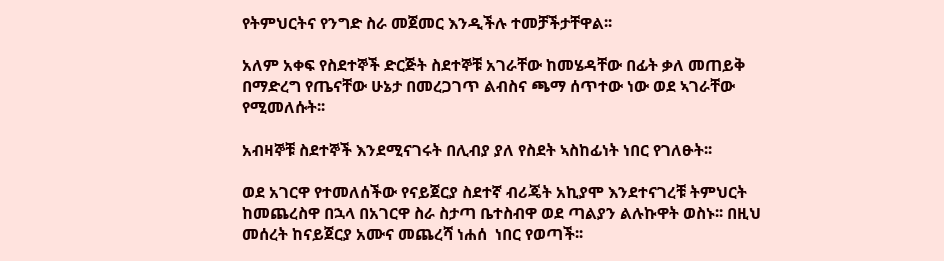የትምህርትና የንግድ ስራ መጀመር እንዲችሉ ተመቻችታቸዋል፡፡

አለም አቀፍ የስደተኞች ድርጅት ስደተኞቹ አገራቸው ከመሄዳቸው በፊት ቃለ መጠይቅ በማድረግ የጤናቸው ሁኔታ በመረጋገጥ ልብስና ጫማ ሰጥተው ነው ወደ ኣገራቸው የሚመለሱት፡፡

አብዛኞቹ ስደተኞች እንደሚናገሩት በሊብያ ያለ የስደት ኣስከፊነት ነበር የገለፁት፡፡

ወደ አገርዋ የተመለሰችው የናይጀርያ ስደተኛ ብሪጄት አኪያሞ እንደተናገረቹ ትምህርት ከመጨረስዋ በኋላ በአገርዋ ስራ ስታጣ ቤተስብዋ ወደ ጣልያን ልሉኩዋት ወስኑ፡፡ በዚህ መሰረት ከናይጀርያ አሙና መጨረሻ ነሐሰ  ነበር የወጣች፡፡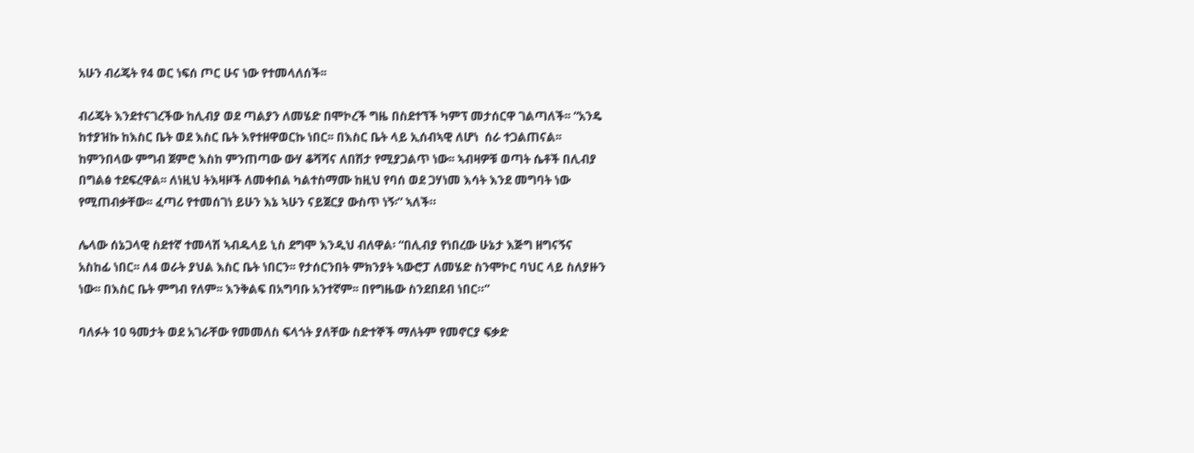አሁን ብሪጄት የ4 ወር ነፍሰ ጦር ሁና ነው የተመላለሰች፡፡

ብሪጄት እንደተናገረችው ከሊብያ ወደ ጣልያን ለመሄድ በሞኮረች ግዜ በስደተኘች ካምፕ መታሰርዋ ገልጣለች፡፡ “አንዴ ከተያዝኩ ከእስር ቤት ወደ እስር ቤት እየተዘዋወርኩ ነበር፡፡ በእስር ቤት ላይ ኢሰብኣዊ ለሆነ  ሰራ ተጋልጠናል፡፡ ከምንበላው ምግብ ጀምሮ እስከ ምንጠጣው ውሃ ቆሻሻና ለበሽታ የሚያጋልጥ ነው፡፡ ኣብዛዎቹ ወጣት ሴቶች በሊብያ በግልፅ ተደፍረዋል፡፡ ለነዚህ ትእዛዞች ለመቀበል ካልተስማሙ ከዚህ የባሰ ወደ ጋሃነመ እሳት እንደ መግባት ነው የሚጠብቃቸው፡፡ ፈጣሪ የተመሰገነ ይሁን እኔ ኣሁን ናይጀርያ ውስጥ ነኝ፡” ኣለች።

ሌላው ሰኔጋላዊ ስደተኛ ተመላሽ ኣብዱላይ ኒስ ደግሞ እንዲህ ብለዋል፡ “በሊብያ የነበረው ሁኔታ እጅግ ዘግናኝና አስከፊ ነበር፡፡ ለ4 ወራት ያህል እስር ቤት ነበርን፡፡ የታሰርንበት ምክንያት ኣውሮፓ ለመሄድ ስንሞኮር ባህር ላይ ስለያዙን ነው፡፡ በእስር ቤት ምግብ የለም፡፡ እንቅልፍ በአግባቡ አንተኛም፡፡ በየግዜው ስንደበደብ ነበር።”

ባለፉት 10 ዓመታት ወደ አገራቸው የመመለስ ፍላጎት ያለቸው ስድተኞች ማለትም የመኖርያ ፍቃድ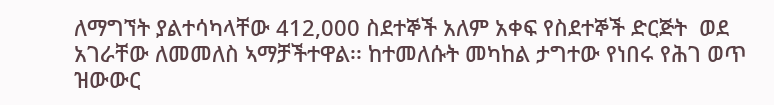ለማግኘት ያልተሳካላቸው 412,000 ስደተኞች አለም አቀፍ የስደተኞች ድርጅት  ወደ አገራቸው ለመመለስ ኣማቻችተዋል፡፡ ከተመለሱት መካከል ታግተው የነበሩ የሕገ ወጥ ዝውውር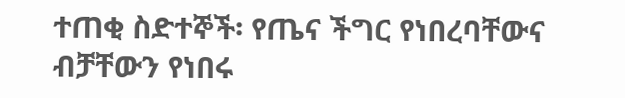ተጠቂ ስድተኞች፡ የጤና ችግር የነበረባቸውና ብቻቸውን የነበሩ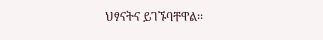ህፃናትና ይገኙባቸዋል፡፡